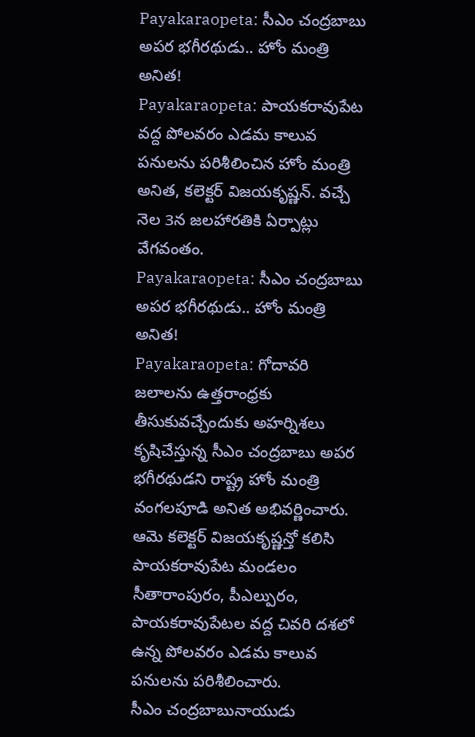Payakaraopeta: సీఎం చంద్రబాబు అపర భగీరథుడు.. హోం మంత్రి అనిత!
Payakaraopeta: పాయకరావుపేట వద్ద పోలవరం ఎడమ కాలువ పనులను పరిశీలించిన హోం మంత్రి అనిత, కలెక్టర్ విజయకృష్ణన్. వచ్చే నెల 3న జలహారతికి ఏర్పాట్లు వేగవంతం.
Payakaraopeta: సీఎం చంద్రబాబు అపర భగీరథుడు.. హోం మంత్రి అనిత!
Payakaraopeta: గోదావరి జలాలను ఉత్తరాంధ్రకు తీసుకువచ్చేందుకు అహర్నిశలు కృషిచేస్తున్న సీఎం చంద్రబాబు అపర భగీరథుడని రాష్ట్ర హోం మంత్రి వంగలపూడి అనిత అభివర్ణించారు. ఆమె కలెక్టర్ విజయకృష్ణన్తో కలిసి పాయకరావుపేట మండలం సీతారాంపురం, పీఎల్పురం, పాయకరావుపేటల వద్ద చివరి దశలో ఉన్న పోలవరం ఎడమ కాలువ పనులను పరిశీలించారు.
సీఎం చంద్రబాబునాయుడు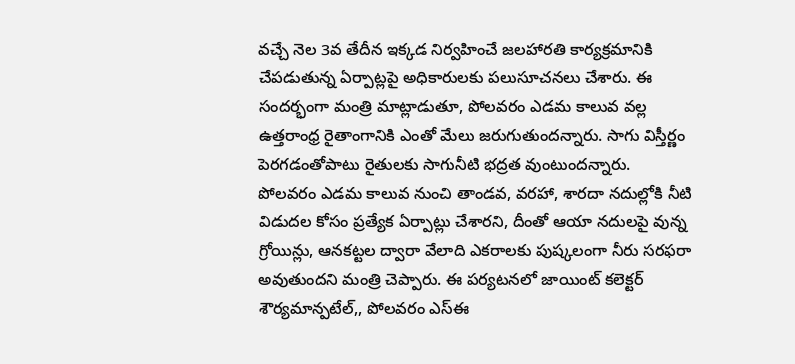వచ్చే నెల 3వ తేదీన ఇక్కడ నిర్వహించే జలహారతి కార్యక్రమానికి చేపడుతున్న ఏర్పాట్లపై అధికారులకు పలుసూచనలు చేశారు. ఈ సందర్భంగా మంత్రి మాట్లాడుతూ, పోలవరం ఎడమ కాలువ వల్ల ఉత్తరాంధ్ర రైతాంగానికి ఎంతో మేలు జరుగుతుందన్నారు. సాగు విస్తీర్ణం పెరగడంతోపాటు రైతులకు సాగునీటి భద్రత వుంటుందన్నారు.
పోలవరం ఎడమ కాలువ నుంచి తాండవ, వరహా, శారదా నదుల్లోకి నీటి విడుదల కోసం ప్రత్యేక ఏర్పాట్లు చేశారని, దీంతో ఆయా నదులపై వున్న గ్రోయిన్లు, ఆనకట్టల ద్వారా వేలాది ఎకరాలకు పుష్కలంగా నీరు సరఫరా అవుతుందని మంత్రి చెప్పారు. ఈ పర్యటనలో జాయింట్ కలెక్టర్ శౌర్యమాన్పటేల్,, పోలవరం ఎస్ఈ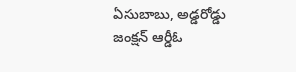ఏసుబాబు, అడ్డరోడ్డు జంక్షన్ ఆర్డీఓ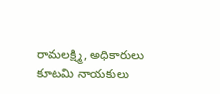రామలక్ష్మి, అధికారులు కూటమి నాయకులు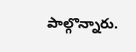పాల్గొన్నారు.